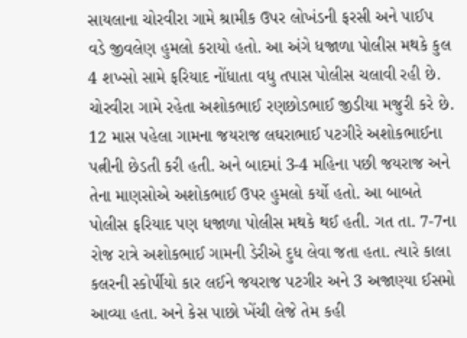સાયલાના ચોરવીરા ગામે શ્રામીક ઉપર લોખંડની ફરસી અને પાઈપ વડે જીવલેણ હુમલો કરાયો હતો. આ અંગે ધજાળા પોલીસ મથકે કુલ 4 શખ્સો સામે ફરિયાદ નોંધાતા વધુ તપાસ પોલીસ ચલાવી રહી છે.
ચોરવીરા ગામે રહેતા અશોકભાઈ રણછોડભાઈ જીડીયા મજુરી કરે છે. 12 માસ પહેલા ગામના જયરાજ લઘરાભાઈ પટગીરે અશોકભાઈના પત્નીની છેડતી કરી હતી. અને બાદમાં 3-4 મહિના પછી જયરાજ અને તેના માણસોએ અશોકભાઈ ઉપર હુમલો કર્યો હતો. આ બાબતે પોલીસ ફરિયાદ પણ ધજાળા પોલીસ મથકે થઈ હતી. ગત તા. 7-7ના રોજ રાત્રે અશોકભાઈ ગામની ડેરીએ દુધ લેવા જતા હતા. ત્યારે કાલા કલરની સ્કોર્પીયો કાર લઈને જયરાજ પટગીર અને 3 અજાણ્યા ઈસમો આવ્યા હતા. અને કેસ પાછો ખેંચી લેજે તેમ કહી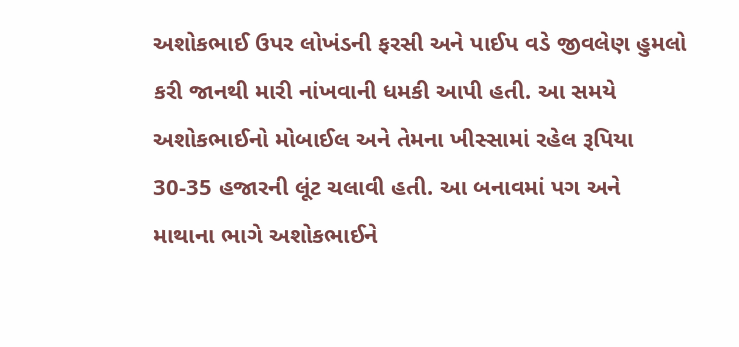અશોકભાઈ ઉપર લોખંડની ફરસી અને પાઈપ વડે જીવલેણ હુમલો કરી જાનથી મારી નાંખવાની ધમકી આપી હતી. આ સમયે અશોકભાઈનો મોબાઈલ અને તેમના ખીસ્સામાં રહેલ રૂપિયા 30-35 હજારની લૂંટ ચલાવી હતી. આ બનાવમાં પગ અને માથાના ભાગે અશોકભાઈને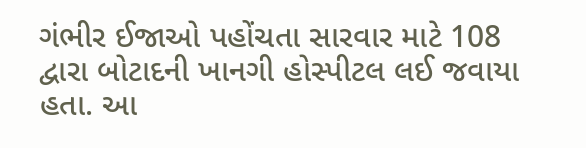ગંભીર ઈજાઓ પહોંચતા સારવાર માટે 108 દ્વારા બોટાદની ખાનગી હોસ્પીટલ લઈ જવાયા હતા. આ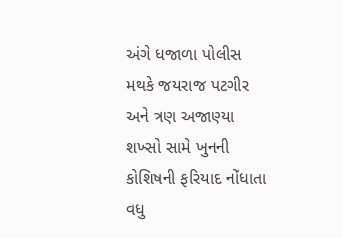અંગે ધજાળા પોલીસ મથકે જયરાજ પટગીર અને ત્રણ અજાણ્યા શખ્સો સામે ખુનની કોશિષની ફરિયાદ નોંધાતા વધુ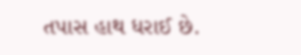તપાસ હાથ ધરાઈ છે.